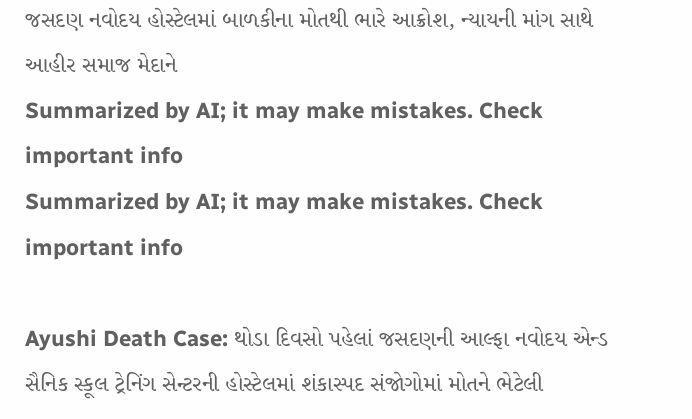જસદણ નવોદય હોસ્ટેલમાં બાળકીના મોતથી ભારે આક્રોશ, ન્યાયની માંગ સાથે આહીર સમાજ મેદાને
Summarized by AI; it may make mistakes. Check important info
Summarized by AI; it may make mistakes. Check important info

Ayushi Death Case: થોડા દિવસો પહેલાં જસદણની આલ્ફા નવોદય એન્ડ સૈનિક સ્કૂલ ટ્રેનિંગ સેન્ટરની હોસ્ટેલમાં શંકાસ્પદ સંજોગોમાં મોતને ભેટેલી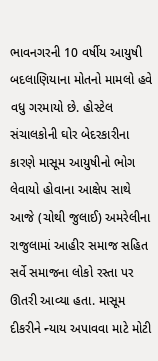ભાવનગરની 10 વર્ષીય આયુષી બદલાણિયાના મોતનો મામલો હવે વધુ ગરમાયો છે. હોસ્ટેલ સંચાલકોની ઘોર બેદરકારીના કારણે માસૂમ આયુષીનો ભોગ લેવાયો હોવાના આક્ષેપ સાથે આજે (ચોથી જુલાઈ) અમરેલીના રાજુલામાં આહીર સમાજ સહિત સર્વે સમાજના લોકો રસ્તા પર ઊતરી આવ્યા હતા. માસૂમ દીકરીને ન્યાય અપાવવા માટે મોટી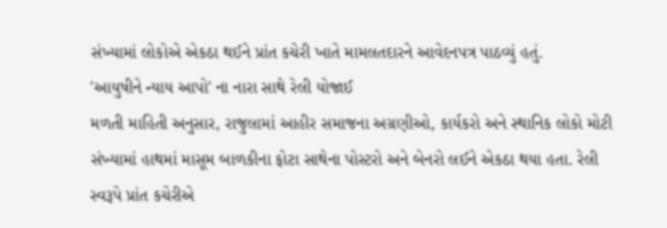સંખ્યામાં લોકોએ એકઠા થઈને પ્રાંત કચેરી ખાતે મામલતદારને આવેદનપત્ર પાઠવ્યું હતું.
'આયુષીને ન્યાય આપો' ના નારા સાથે રેલી યોજાઈ
મળતી માહિતી અનુસાર, રાજુલામાં આહીર સમાજના અગ્રણીઓ, કાર્યકરો અને સ્થાનિક લોકો મોટી સંખ્યામાં હાથમાં માસૂમ બાળકીના ફોટા સાથેના પોસ્ટરો અને બેનરો લઈને એકઠા થયા હતા. રેલી સ્વરૂપે પ્રાંત કચેરીએ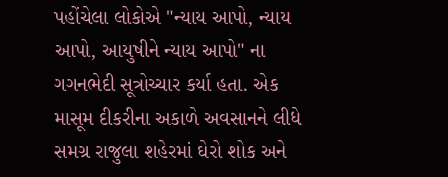પહોંચેલા લોકોએ "ન્યાય આપો, ન્યાય આપો, આયુષીને ન્યાય આપો" ના ગગનભેદી સૂત્રોચ્ચાર કર્યા હતા. એક માસૂમ દીકરીના અકાળે અવસાનને લીધે સમગ્ર રાજુલા શહેરમાં ઘેરો શોક અને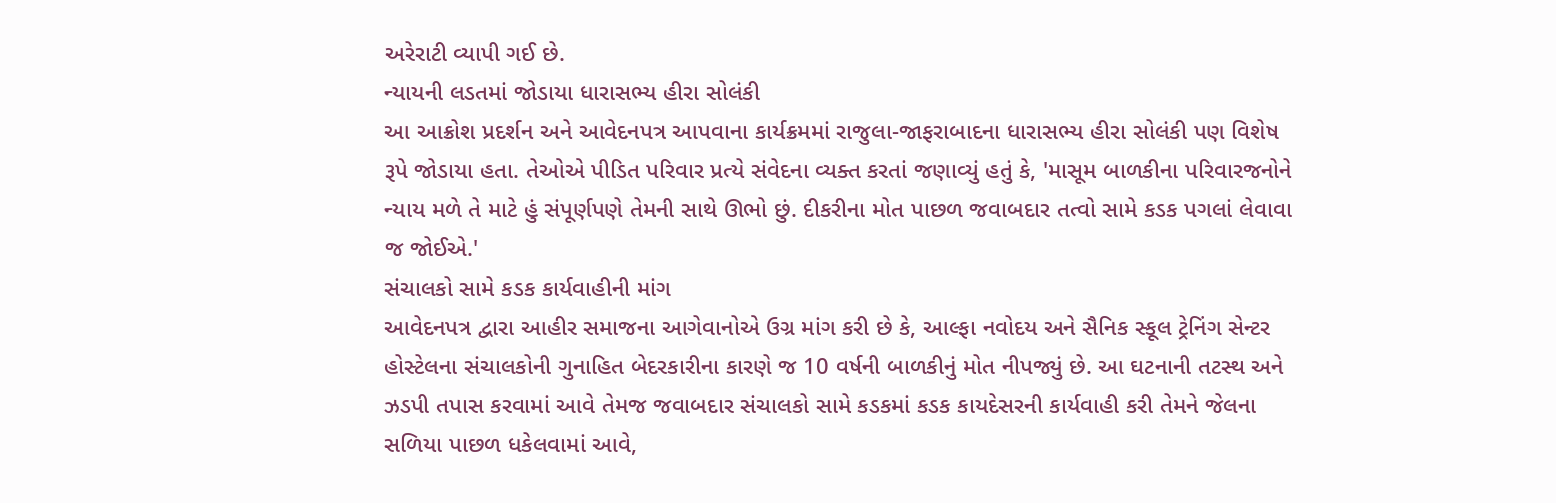અરેરાટી વ્યાપી ગઈ છે.
ન્યાયની લડતમાં જોડાયા ધારાસભ્ય હીરા સોલંકી
આ આક્રોશ પ્રદર્શન અને આવેદનપત્ર આપવાના કાર્યક્રમમાં રાજુલા-જાફરાબાદના ધારાસભ્ય હીરા સોલંકી પણ વિશેષ રૂપે જોડાયા હતા. તેઓએ પીડિત પરિવાર પ્રત્યે સંવેદના વ્યક્ત કરતાં જણાવ્યું હતું કે, 'માસૂમ બાળકીના પરિવારજનોને ન્યાય મળે તે માટે હું સંપૂર્ણપણે તેમની સાથે ઊભો છું. દીકરીના મોત પાછળ જવાબદાર તત્વો સામે કડક પગલાં લેવાવા જ જોઈએ.'
સંચાલકો સામે કડક કાર્યવાહીની માંગ
આવેદનપત્ર દ્વારા આહીર સમાજના આગેવાનોએ ઉગ્ર માંગ કરી છે કે, આલ્ફા નવોદય અને સૈનિક સ્કૂલ ટ્રેનિંગ સેન્ટર હોસ્ટેલના સંચાલકોની ગુનાહિત બેદરકારીના કારણે જ 10 વર્ષની બાળકીનું મોત નીપજ્યું છે. આ ઘટનાની તટસ્થ અને ઝડપી તપાસ કરવામાં આવે તેમજ જવાબદાર સંચાલકો સામે કડકમાં કડક કાયદેસરની કાર્યવાહી કરી તેમને જેલના સળિયા પાછળ ધકેલવામાં આવે,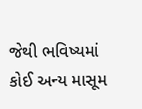જેથી ભવિષ્યમાં કોઈ અન્ય માસૂમ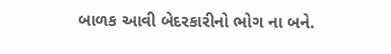બાળક આવી બેદરકારીનો ભોગ ના બને.